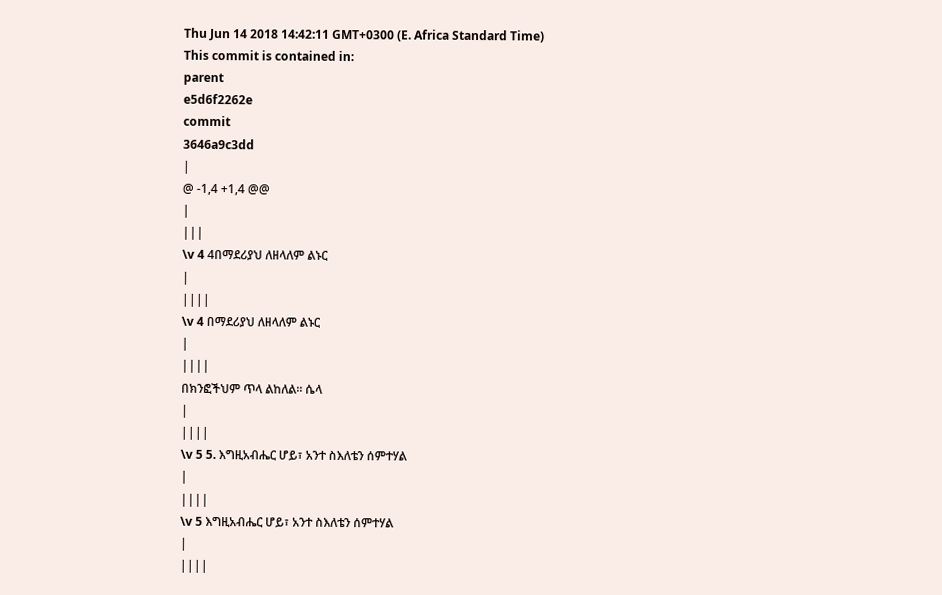Thu Jun 14 2018 14:42:11 GMT+0300 (E. Africa Standard Time)
This commit is contained in:
parent
e5d6f2262e
commit
3646a9c3dd
|
@ -1,4 +1,4 @@
|
|||
\v 4 4በማደሪያህ ለዘላለም ልኑር
|
||||
\v 4 በማደሪያህ ለዘላለም ልኑር
|
||||
በክንፎችህም ጥላ ልከለል፡፡ ሴላ
|
||||
\v 5 5. እግዚአብሔር ሆይ፣ አንተ ስእለቴን ሰምተሃል
|
||||
\v 5 እግዚአብሔር ሆይ፣ አንተ ስእለቴን ሰምተሃል
|
||||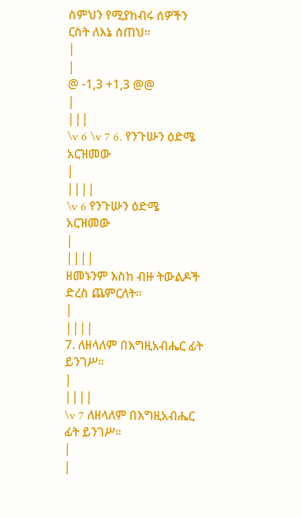ስምህን የሚያከብሩ ሰዎችን ርስት ለእኔ ሰጠህ፡፡
|
|
@ -1,3 +1,3 @@
|
|||
\v 6 \v 7 6. የንጉሡን ዕድሜ አርዝመው
|
||||
\v 6 የንጉሡን ዕድሜ አርዝመው
|
||||
ዘመኑንም እስከ ብዙ ትውልዶች ድረስ ጨምርለት፡፡
|
||||
7. ለዘላለም በእግዚአብሔር ፊት ይንገሥ፡፡
|
||||
\v 7 ለዘላለም በእግዚአብሔር ፊት ይንገሥ፡፡
|
|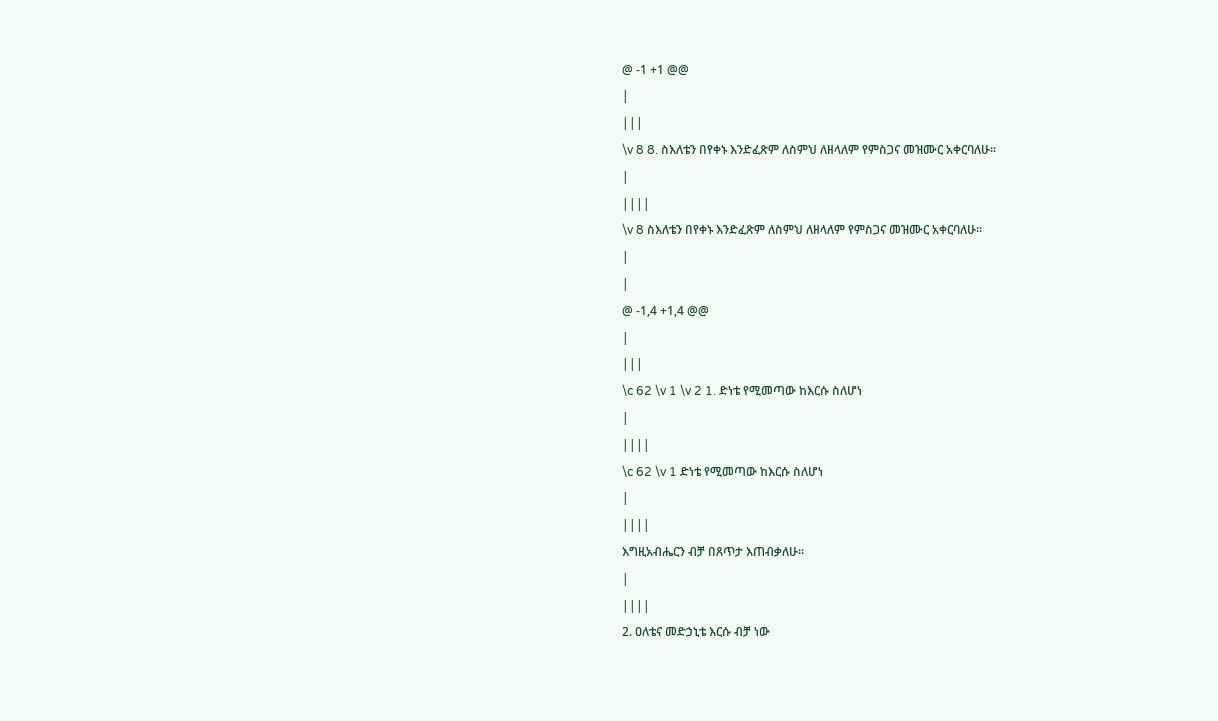@ -1 +1 @@
|
|||
\v 8 8. ስእለቴን በየቀኑ እንድፈጽም ለስምህ ለዘላለም የምስጋና መዝሙር አቀርባለሁ፡፡
|
||||
\v 8 ስእለቴን በየቀኑ እንድፈጽም ለስምህ ለዘላለም የምስጋና መዝሙር አቀርባለሁ፡፡
|
|
@ -1,4 +1,4 @@
|
|||
\c 62 \v 1 \v 2 1. ድነቴ የሚመጣው ከእርሱ ስለሆነ
|
||||
\c 62 \v 1 ድነቴ የሚመጣው ከእርሱ ስለሆነ
|
||||
እግዚአብሔርን ብቻ በጸጥታ እጠብቃለሁ፡፡
|
||||
2. ዐለቴና መድኃኒቴ እርሱ ብቻ ነው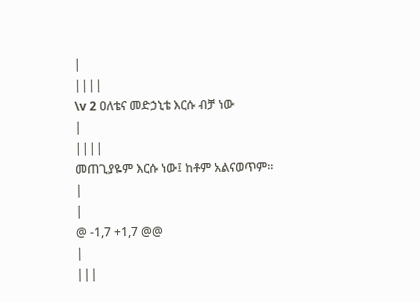|
||||
\v 2 ዐለቴና መድኃኒቴ እርሱ ብቻ ነው
|
||||
መጠጊያዬም እርሱ ነው፤ ከቶም አልናወጥም፡፡
|
|
@ -1,7 +1,7 @@
|
|||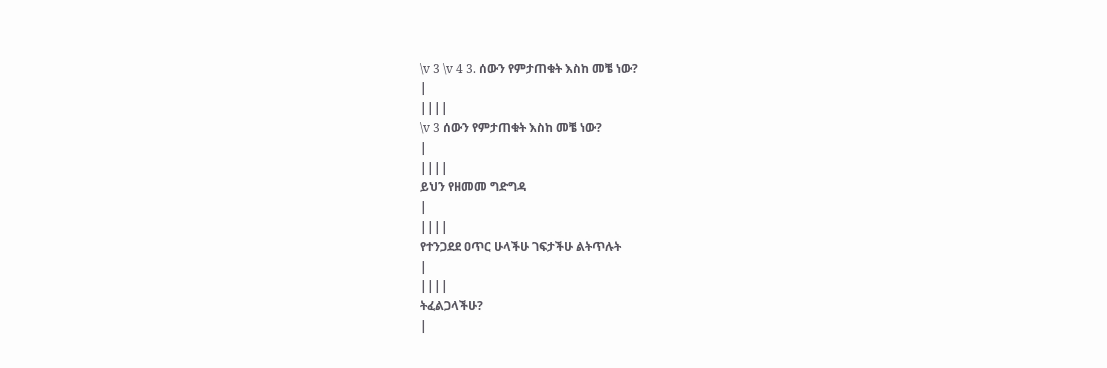\v 3 \v 4 3. ሰውን የምታጠቁት እስከ መቼ ነው?
|
||||
\v 3 ሰውን የምታጠቁት እስከ መቼ ነው?
|
||||
ይህን የዘመመ ግድግዳ
|
||||
የተንጋደደ ዐጥር ሁላችሁ ገፍታችሁ ልትጥሉት
|
||||
ትፈልጋላችሁ?
|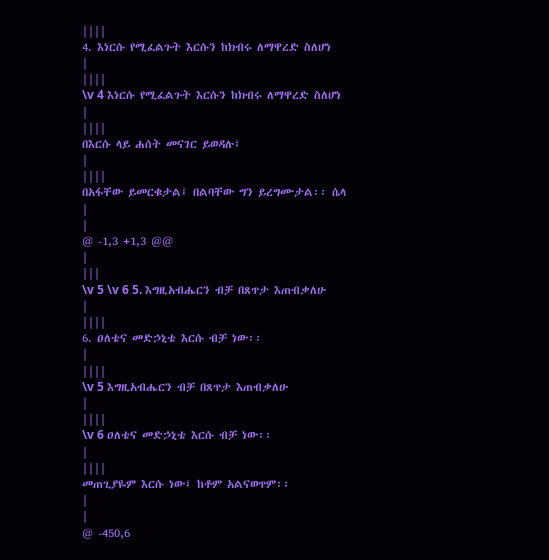||||
4. እነርሱ የሚፈልጉት እርሱን ከክብሩ ለማዋረድ ስለሆነ
|
||||
\v 4 እነርሱ የሚፈልጉት እርሱን ከክብሩ ለማዋረድ ስለሆነ
|
||||
በእርሱ ላይ ሐሰት መናገር ይወዳሉ፤
|
||||
በአፋቸው ይመርቁታል፤ በልባቸው ግን ይረግሙታል፡፡ ሴላ
|
|
@ -1,3 +1,3 @@
|
|||
\v 5 \v 6 5. እግዚአብሔርን ብቻ በጸጥታ እጠብቃለሁ
|
||||
6. ዐለቴና መድኃኒቴ እርሱ ብቻ ነው፡፡
|
||||
\v 5 እግዚአብሔርን ብቻ በጸጥታ እጠብቃለሁ
|
||||
\v 6 ዐለቴና መድኃኒቴ እርሱ ብቻ ነው፡፡
|
||||
መጠጊያዬም እርሱ ነው፤ ከቶም አልናወጥም፡፡
|
|
@ -450,6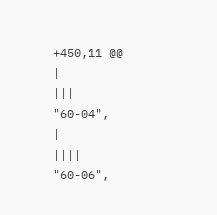+450,11 @@
|
|||
"60-04",
|
||||
"60-06",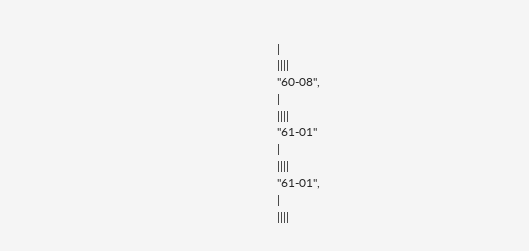|
||||
"60-08",
|
||||
"61-01"
|
||||
"61-01",
|
||||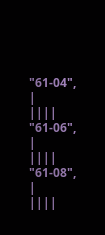"61-04",
|
||||
"61-06",
|
||||
"61-08",
|
||||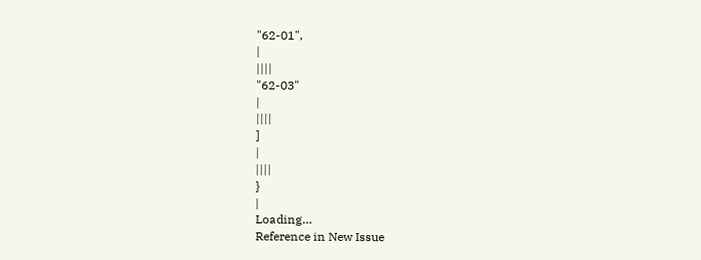"62-01",
|
||||
"62-03"
|
||||
]
|
||||
}
|
Loading…
Reference in New Issue